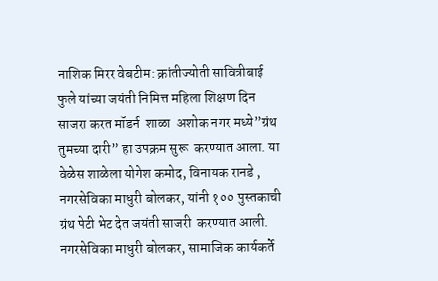नाशिक मिरर वेबटीम: क्रांतीज्योती सावित्रीबाई फुले यांच्या जयंती निमित्त महिला शिक्षण दिन साजरा करत मॉडर्न  शाळा  अशोक नगर मध्ये”ग्रंथ तुमच्या दारी” हा उपक्रम सुरू  करण्यात आला. या वेळेस शाळेला योगेश कमोद, विनायक रानडे , नगरसेविका माधुरी बोलकर, यांनी १०० पुस्तकाची ग्रंथ पेटी भेट देत जयंती साजरी  करण्यात आली. नगरसेविका माधुरी बोलकर, सामाजिक कार्यकर्ते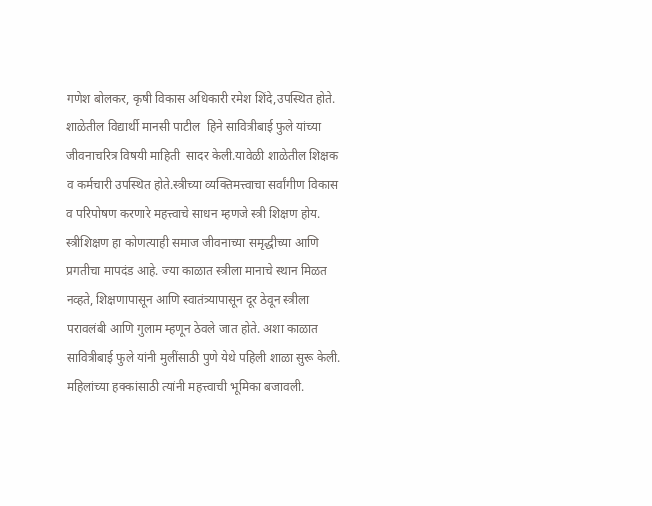गणेश बोलकर, कृषी विकास अधिकारी रमेश शिंदे,उपस्थित होते. शाळेतील विद्यार्थी मानसी पाटील  हिने सावित्रीबाई फुले यांच्या जीवनाचरित्र विषयी माहिती  सादर केली.यावेळी शाळेतील शिक्षक व कर्मचारी उपस्थित होते.स्त्रीच्या व्यक्तिमत्त्वाचा सर्वांगीण विकास व परिपोषण करणारे महत्त्वाचे साधन म्हणजे स्त्री शिक्षण होय. स्त्रीशिक्षण हा कोणत्याही समाज जीवनाच्या समृद्धीच्या आणि प्रगतीचा मापदंड आहे. ज्या काळात स्त्रीला मानाचे स्थान मिळत नव्हते, शिक्षणापासून आणि स्वातंत्र्यापासून दूर ठेवून स्त्रीला परावलंबी आणि गुलाम म्हणून ठेवले जात होते. अशा काळात सावित्रीबाई फुले यांनी मुलींसाठी पुणे येथे पहिली शाळा सुरू केली. महिलांच्या हक्कांसाठी त्यांनी महत्त्वाची भूमिका बजावली.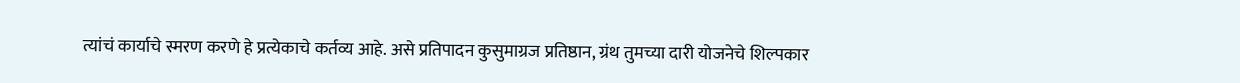त्यांचं कार्याचे स्मरण करणे हे प्रत्येकाचे कर्तव्य आहे. असे प्रतिपादन कुसुमाग्रज प्रतिष्ठान, ग्रंथ तुमच्या दारी योजनेचे शिल्पकार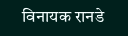विनायक रानडे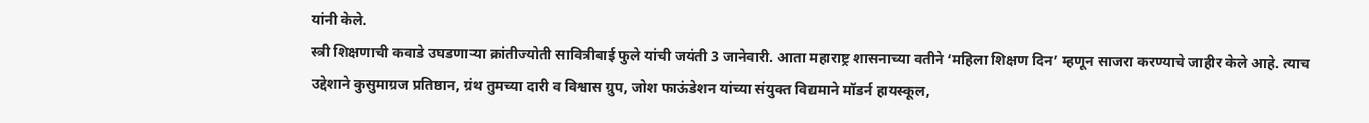यांनी केले.
स्त्री शिक्षणाची कवाडे उघडणार्‍या क्रांतीज्योती सावित्रीबाई फुले यांची जयंती 3 जानेवारी. आता महाराष्ट्र शासनाच्या वतीने ‘महिला शिक्षण दिन’ म्हणून साजरा करण्याचे जाहीर केले आहे. त्याच उद्देशाने कुसुमाग्रज प्रतिष्ठान, ग्रंथ तुमच्या दारी व विश्वास ग्रुप, जोश फाऊंडेशन यांच्या संयुक्त विद्यमाने मॉडर्न हायस्कूल,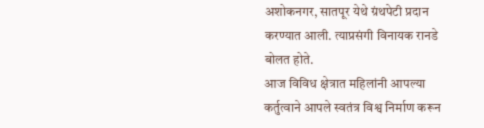अशोकनगर, सातपूर येथे ग्रंथपेटी प्रदान करण्यात आली. त्याप्रसंगी विनायक रानडे बोलत होते.
आज विविध क्षेत्रात महिलांनी आपल्या कर्तुत्वाने आपले स्वतंत्र विश्व निर्माण करून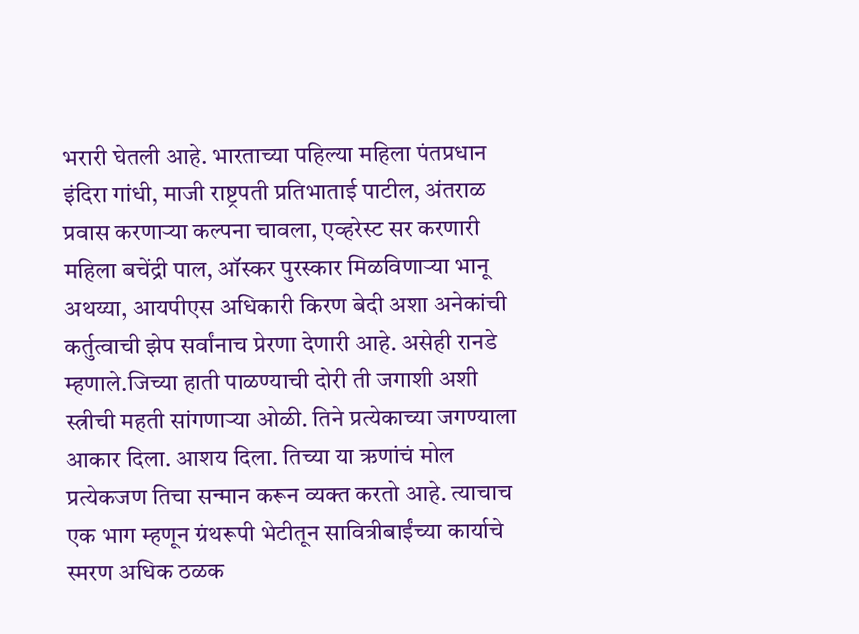भरारी घेतली आहे. भारताच्या पहिल्या महिला पंतप्रधान इंदिरा गांधी, माजी राष्ट्रपती प्रतिभाताई पाटील, अंतराळ प्रवास करणार्‍या कल्पना चावला, एव्हरेस्ट सर करणारी महिला बचेंद्री पाल, ऑस्कर पुरस्कार मिळविणार्‍या भानू अथय्या, आयपीएस अधिकारी किरण बेदी अशा अनेकांची कर्तुत्वाची झेप सर्वांनाच प्रेरणा देणारी आहे. असेही रानडे म्हणाले.जिच्या हाती पाळण्याची दोरी ती जगाशी अशी स्त्रीची महती सांगणार्‍या ओळी. तिने प्रत्येकाच्या जगण्याला आकार दिला. आशय दिला. तिच्या या ऋणांचं मोल प्रत्येकजण तिचा सन्मान करून व्यक्त करतो आहे. त्याचाच एक भाग म्हणून ग्रंथरूपी भेटीतून सावित्रीबाईंच्या कार्याचे स्मरण अधिक ठळक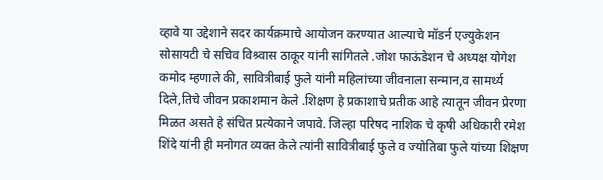व्हावे या उद्देशाने सदर कार्यक्रमाचे आयोजन करण्यात आल्याचे मॉडर्न एज्युकेशन सोसायटी चे सचिव विश्र्वास ठाकूर यांनी सांगितले .जोश फाऊंडेशन चे अध्यक्ष योगेश कमोद म्हणाले की, सावित्रीबाई फुले यांनी महिलांच्या जीवनाला सन्मान,व सामर्थ्य दिले,तिचे जीवन प्रकाशमान केले .शिक्षण हे प्रकाशाचे प्रतीक आहे त्यातून जीवन प्रेरणा मिळत असते हे संचित प्रत्येकाने जपावे. जिल्हा परिषद नाशिक चे कृषी अधिकारी रमेश शिंदे यांनी ही मनोगत व्यक्त केले त्यांनी सावित्रीबाई फुले व ज्योतिबा फुले यांच्या शिक्षण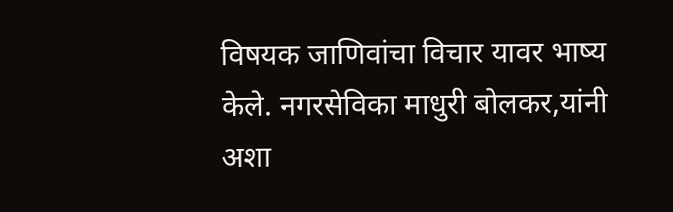विषयक जाणिवांचा विचार यावर भाष्य केले. नगरसेविका माधुरी बोलकर,यांनी अशा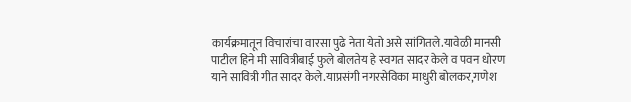कार्यक्रमातून विचारांचा वारसा पुढे नेता येतो असे सांगितले.यावेळी मानसी पाटील हिने मी सावित्रीबाई फुले बोलतेय हे स्वगत सादर केले व पवन धोरण याने सावित्री गीत सादर केले.याप्रसंगी नगरसेविका माधुरी बोलकर,गणेश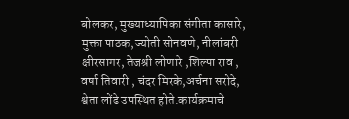बोलकर, मुख्याध्यापिका संगीता कासारे, मुक्ता पाठक,ज्योती सोनवणे, नीलांबरी क्षीरसागर, तेजश्री लोणारे ,शिल्पा राव , वर्षा तिवारी , चंदर मिरके,अर्चना सरोदे, श्वेता लोंढे उपस्थित होते.कार्यक्रमाचे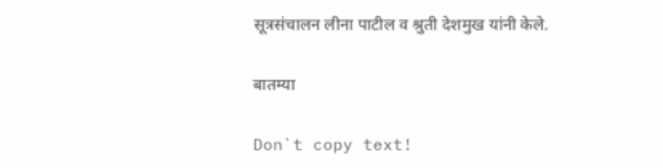सूत्रसंचालन लीना पाटील व श्रुती देशमुख यांनी केले.

बातम्या

Don`t copy text!